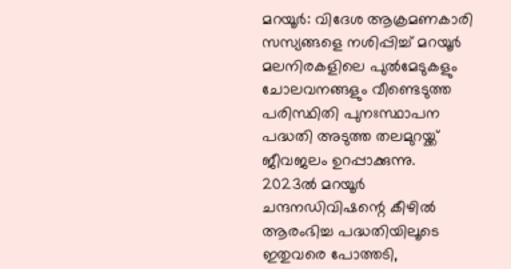മറയൂർ: വിദേശ ആക്രമണകാരി സസ്യങ്ങളെ നശിപ്പിച്ച് മറയൂർ മലനിരകളിലെ പുൽമേടുകളും ചോലവനങ്ങളും വീണ്ടെടുത്ത പരിസ്ഥിതി പുനഃസ്ഥാപന പദ്ധതി അടുത്ത തലമുറയ്ക്ക് ജീവജലം ഉറപ്പാക്കുന്നു. 2023ൽ മറയൂർ ചന്ദനഡിവിഷന്റെ കീഴിൽ ആരംഭിച്ച പദ്ധതിയിലൂടെ ഇതുവരെ പോത്തടി,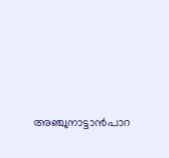അഞ്ചുനാട്ടാൻപാറ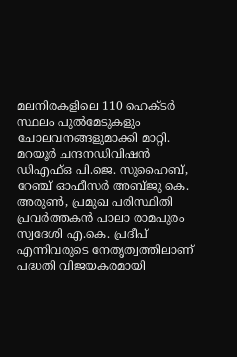മലനിരകളിലെ 110 ഹെക്ടർ സ്ഥലം പുൽമേടുകളും ചോലവനങ്ങളുമാക്കി മാറ്റി.
മറയൂർ ചന്ദനഡിവിഷൻ ഡിഎഫ്ഒ പി.ജെ. സുഹൈബ്, റേഞ്ച് ഓഫീസർ അബ്ജു കെ. അരുൺ, പ്രമുഖ പരിസ്ഥിതി പ്രവർത്തകൻ പാലാ രാമപുരം സ്വദേശി എ.കെ. പ്രദീപ് എന്നിവരുടെ നേതൃത്വത്തിലാണ് പദ്ധതി വിജയകരമായി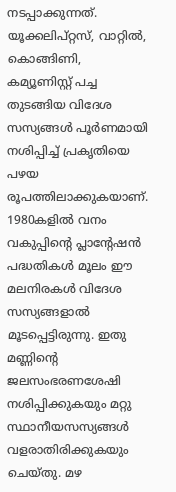നടപ്പാക്കുന്നത്.
യൂക്കലിപ്റ്റസ്, വാറ്റിൽ, കൊങ്ങിണി, കമ്യൂണിസ്റ്റ് പച്ച തുടങ്ങിയ വിദേശ സസ്യങ്ങൾ പൂർണമായി നശിപ്പിച്ച് പ്രകൃതിയെ പഴയ രൂപത്തിലാക്കുകയാണ്.
1980കളിൽ വനം വകുപ്പിന്റെ പ്ലാന്റേഷൻ പദ്ധതികൾ മൂലം ഈ മലനിരകൾ വിദേശ സസ്യങ്ങളാൽ മൂടപ്പെട്ടിരുന്നു. ഇതു മണ്ണിന്റെ ജലസംഭരണശേഷി നശിപ്പിക്കുകയും മറ്റു സ്ഥാനീയസസ്യങ്ങൾ വളരാതിരിക്കുകയും ചെയ്തു. മഴ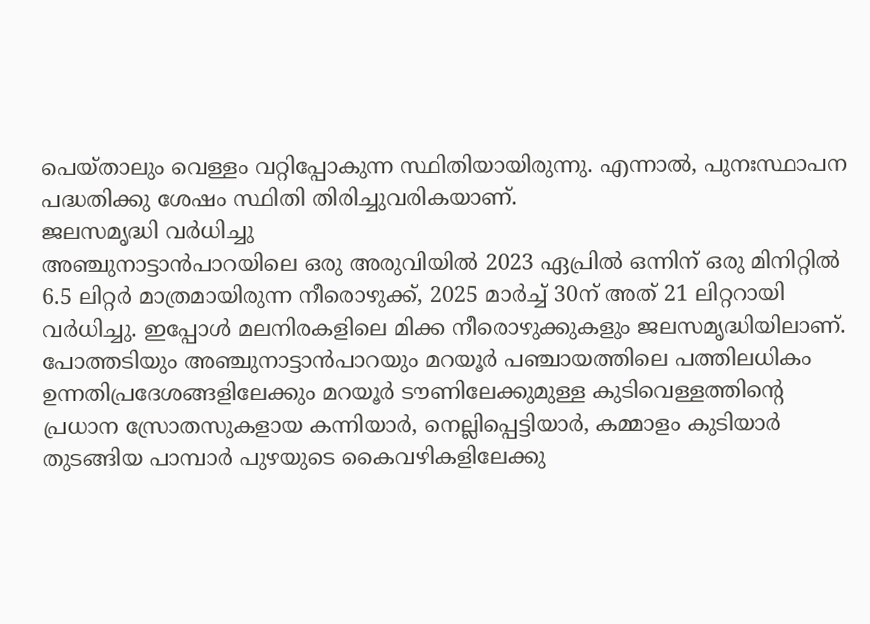പെയ്താലും വെള്ളം വറ്റിപ്പോകുന്ന സ്ഥിതിയായിരുന്നു. എന്നാൽ, പുനഃസ്ഥാപന പദ്ധതിക്കു ശേഷം സ്ഥിതി തിരിച്ചുവരികയാണ്.
ജലസമൃദ്ധി വർധിച്ചു
അഞ്ചുനാട്ടാൻപാറയിലെ ഒരു അരുവിയിൽ 2023 ഏപ്രിൽ ഒന്നിന് ഒരു മിനിറ്റിൽ 6.5 ലിറ്റർ മാത്രമായിരുന്ന നീരൊഴുക്ക്, 2025 മാർച്ച് 30ന് അത് 21 ലിറ്ററായി വർധിച്ചു. ഇപ്പോൾ മലനിരകളിലെ മിക്ക നീരൊഴുക്കുകളും ജലസമൃദ്ധിയിലാണ്. പോത്തടിയും അഞ്ചുനാട്ടാൻപാറയും മറയൂർ പഞ്ചായത്തിലെ പത്തിലധികം ഉന്നതിപ്രദേശങ്ങളിലേക്കും മറയൂർ ടൗണിലേക്കുമുള്ള കുടിവെള്ളത്തിന്റെ പ്രധാന സ്രോതസുകളായ കന്നിയാർ, നെല്ലിപ്പെട്ടിയാർ, കമ്മാളം കുടിയാർ തുടങ്ങിയ പാമ്പാർ പുഴയുടെ കൈവഴികളിലേക്കു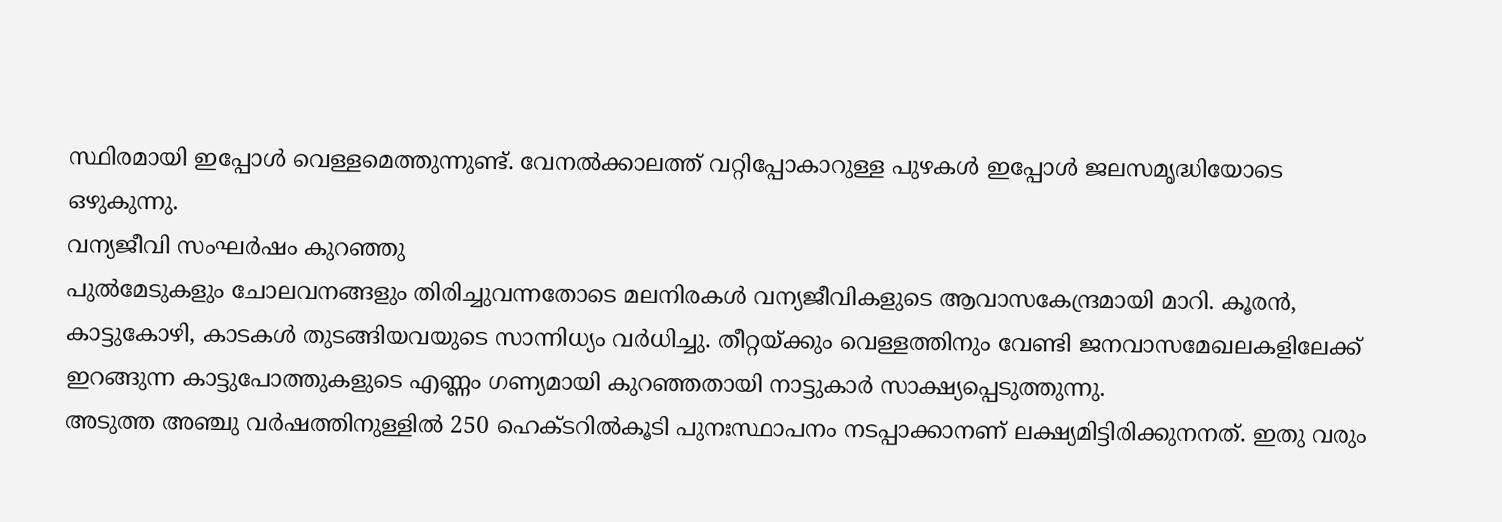സ്ഥിരമായി ഇപ്പോൾ വെള്ളമെത്തുന്നുണ്ട്. വേനൽക്കാലത്ത് വറ്റിപ്പോകാറുള്ള പുഴകൾ ഇപ്പോൾ ജലസമൃദ്ധിയോടെ ഒഴുകുന്നു.
വന്യജീവി സംഘർഷം കുറഞ്ഞു
പുൽമേടുകളും ചോലവനങ്ങളും തിരിച്ചുവന്നതോടെ മലനിരകൾ വന്യജീവികളുടെ ആവാസകേന്ദ്രമായി മാറി. കൂരൻ, കാട്ടുകോഴി, കാടകൾ തുടങ്ങിയവയുടെ സാന്നിധ്യം വർധിച്ചു. തീറ്റയ്ക്കും വെള്ളത്തിനും വേണ്ടി ജനവാസമേഖലകളിലേക്ക് ഇറങ്ങുന്ന കാട്ടുപോത്തുകളുടെ എണ്ണം ഗണ്യമായി കുറഞ്ഞതായി നാട്ടുകാർ സാക്ഷ്യപ്പെടുത്തുന്നു.
അടുത്ത അഞ്ചു വർഷത്തിനുള്ളിൽ 250 ഹെക്ടറിൽകൂടി പുനഃസ്ഥാപനം നടപ്പാക്കാനണ് ലക്ഷ്യമിട്ടിരിക്കുനനത്. ഇതു വരും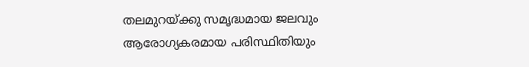തലമുറയ്ക്കു സമൃദ്ധമായ ജലവും ആരോഗ്യകരമായ പരിസ്ഥിതിയും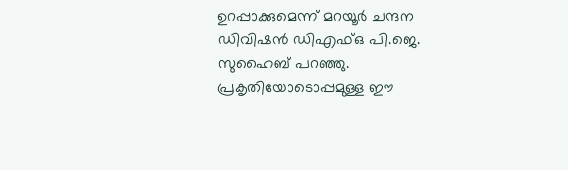ഉറപ്പാക്കുമെന്ന് മറയൂർ ചന്ദന ഡിവിഷൻ ഡിഎഫ്ഒ പി.ജെ. സുഹൈബ് പറഞ്ഞു. പ്രകൃതിയോടൊപ്പമുള്ള ഈ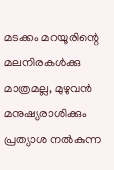മടക്കം മറയൂരിന്റെ മലനിരകൾക്കു മാത്രമല്ല, മുഴുവൻ മനുഷ്യരാശിക്കും പ്രത്യാശ നൽകുന്ന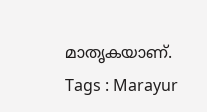മാതൃകയാണ്.
Tags : Marayur